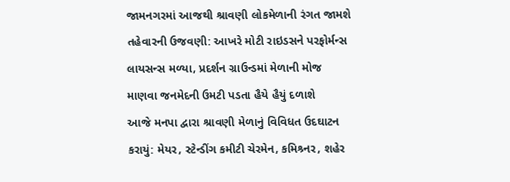જામનગરમાં આજથી શ્રાવણી લોકમેળાની રંગત જામશે
તહેવારની ઉજવણી: આખરે મોટી રાઇડસને પરફોર્મન્સ લાયસન્સ મળ્યા, પ્રદર્શન ગ્રાઉન્ડમાં મેળાની મોજ માણવા જનમેદની ઉમટી પડતા હૈયે હૈયું દળાશે
આજે મનપા દ્વારા શ્રાવણી મેળાનું વિવિધત ઉદઘાટન કરાયું: મેયર, સ્ટેન્ડીંગ કમીટી ચેરમેન, કમિશ્ર્નર, શહેર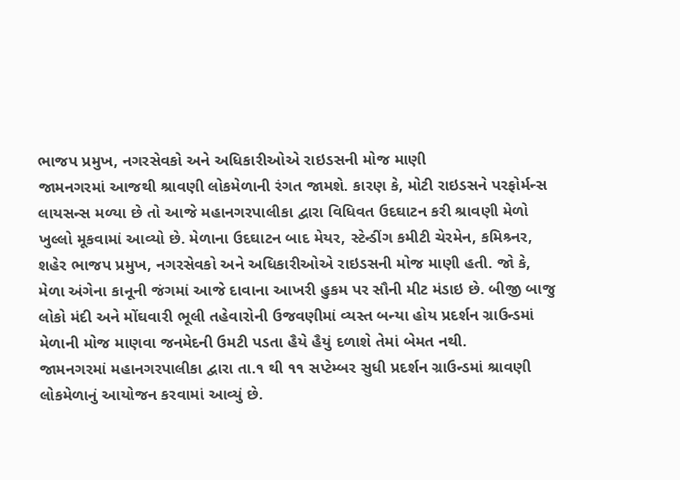ભાજપ પ્રમુખ, નગરસેવકો અને અધિકારીઓએ રાઇડસની મોજ માણી
જામનગરમાં આજથી શ્રાવણી લોકમેળાની રંગત જામશે. કારણ કે, મોટી રાઇડસને પરફોર્મન્સ લાયસન્સ મળ્યા છે તો આજે મહાનગરપાલીકા દ્વારા વિધિવત ઉદઘાટન કરી શ્રાવણી મેળો ખુલ્લો મૂકવામાં આવ્યો છે. મેળાના ઉદઘાટન બાદ મેયર, સ્ટેન્ડીંગ કમીટી ચેરમેન, કમિશ્ર્નર, શહેર ભાજપ પ્રમુખ, નગરસેવકો અને અધિકારીઓએ રાઇડસની મોજ માણી હતી. જો કે, મેળા અંગેના કાનૂની જંગમાં આજે દાવાના આખરી હુકમ પર સૌની મીટ મંડાઇ છે. બીજી બાજુ લોકો મંદી અને મોંઘવારી ભૂલી તહેવારોની ઉજવણીમાં વ્યસ્ત બન્યા હોય પ્રદર્શન ગ્રાઉન્ડમાં મેળાની મોજ માણવા જનમેદની ઉમટી પડતા હૈયે હૈયું દળાશે તેમાં બેમત નથી.
જામનગરમાં મહાનગરપાલીકા દ્વારા તા.૧ થી ૧૧ સપ્ટેમ્બર સુધી પ્રદર્શન ગ્રાઉન્ડમાં શ્રાવણી લોકમેળાનું આયોજન કરવામાં આવ્યું છે.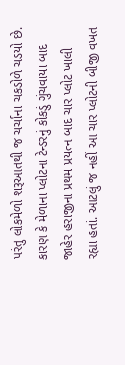પરંતુ લોકમેળો શરૂઆતથી જ ચર્ચાના ચકડોળે ચડયો છે. કારણ કે મેળાના પ્લોટના ટેન્ડરનું કોકડું ગુંચવાયા બાદ જાહેર હરાજીના પ્રથમ પ્રયત્ન બાદ ચાર પ્લોટ ખાલી રહ્યા હતાં. આટલું જ નહીં આ ચાર પ્લોટની બીજી વખત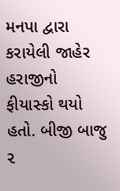મનપા દ્વારા કરાયેલી જાહેર હરાજીનો ફીયાસ્કો થયો હતો. બીજી બાજુ ૨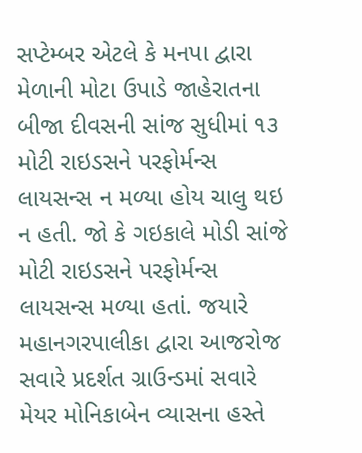સપ્ટેમ્બર એટલે કે મનપા દ્વારા મેળાની મોટા ઉપાડે જાહેરાતના બીજા દીવસની સાંજ સુધીમાં ૧૩ મોટી રાઇડસને પરફોર્મન્સ લાયસન્સ ન મળ્યા હોય ચાલુ થઇ ન હતી. જો કે ગઇકાલે મોડી સાંજે મોટી રાઇડસને પરફોર્મન્સ લાયસન્સ મળ્યા હતાં. જયારે મહાનગરપાલીકા દ્વારા આજરોજ સવારે પ્રદર્શત ગ્રાઉન્ડમાં સવારે મેયર મોનિકાબેન વ્યાસના હસ્તે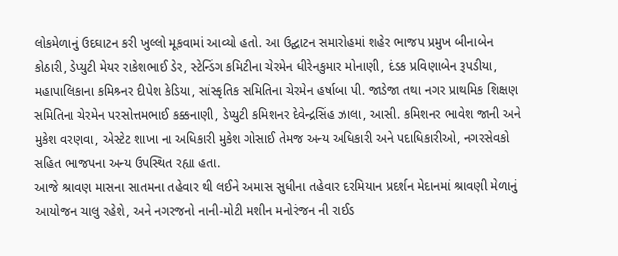લોકમેળાનું ઉદઘાટન કરી ખુલ્લો મૂકવામાં આવ્યો હતો. આ ઉદ્ઘાટન સમારોહમાં શહેર ભાજપ પ્રમુખ બીનાબેન કોઠારી, ડેપ્યુટી મેયર રાકેશભાઈ ડેર, સ્ટેન્ડિંગ કમિટીના ચેરમેન ધીરેનકુમાર મોનાણી, દંડક પ્રવિણાબેન રૂપડીયા, મહાપાલિકાના કમિશ્ર્નર દીપેશ કેડિયા, સાંસ્કૃતિક સમિતિના ચેરમેન હર્ષાબા પી. જાડેજા તથા નગર પ્રાથમિક શિક્ષણ સમિતિના ચેરમેન પરસોત્તમભાઈ કક્કનાણી, ડેપ્યુટી કમિશનર દેવેન્દ્રસિંહ ઝાલા, આસી. કમિશનર ભાવેશ જાની અને મુકેશ વરણવા, એસ્ટેટ શાખા ના અધિકારી મુકેશ ગોસાઈ તેમજ અન્ય અધિકારી અને પદાધિકારીઓ, નગરસેવકો સહિત ભાજપના અન્ય ઉપસ્થિત રહ્યા હતા.
આજે શ્રાવણ માસના સાતમના તહેવાર થી લઈને અમાસ સુધીના તહેવાર દરમિયાન પ્રદર્શન મેદાનમાં શ્રાવણી મેળાનું આયોજન ચાલુ રહેશે, અને નગરજનો નાની-મોટી મશીન મનોરંજન ની રાઈડ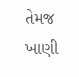તેમજ ખાણી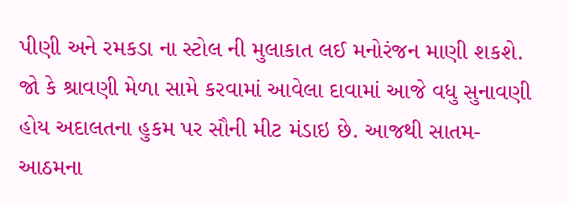પીણી અને રમકડા ના સ્ટોલ ની મુલાકાત લઈ મનોરંજન માણી શકશે. જો કે શ્રાવણી મેળા સામે કરવામાં આવેલા દાવામાં આજે વધુ સુનાવણી હોય અદાલતના હુકમ પર સૌની મીટ મંડાઇ છે. આજથી સાતમ-આઠમના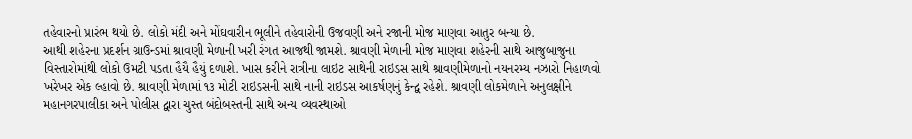તહેવારનો પ્રારંભ થયો છે. લોકો મંદી અને મોંઘવારીન ભૂલીને તહેવારોની ઉજવણી અને રજાની મોજ માણવા આતુર બન્યા છે.
આથી શહેરના પ્રદર્શન ગ્રાઉન્ડમાં શ્રાવણી મેળાની ખરી રંગત આજથી જામશે. શ્રાવણી મેળાની મોજ માણવા શહેરની સાથે આજુબાજુના વિસ્તારોમાંથી લોકો ઉમટી પડતા હૈયૈ હૈયું દળાશે. ખાસ કરીને રાત્રીના લાઇટ સાથેની રાઇડસ સાથે શ્રાવણીમેળાનો નયનરમ્ય નઝારો નિહાળવો ખરેખર એક લ્હાવો છે. શ્રાવણી મેળામાં ૧૩ મોટી રાઇડસની સાથે નાની રાઇડસ આકર્ષણનું કેન્દ્વ રહેશે. શ્રાવણી લોકમેળાને અનુલક્ષીને મહાનગરપાલીકા અને પોલીસ દ્વારા ચુસ્ત બંદોબસ્તની સાથે અન્ય વ્યવસ્થાઓ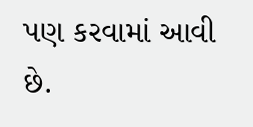પણ કરવામાં આવી છે.